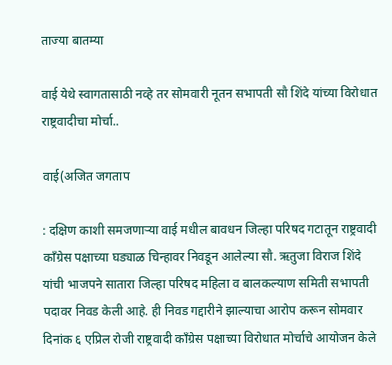ताज्या बातम्या

वाई येथे स्वागतासाठी नव्हे तर सोमवारी नूतन सभापती सौ शिंदे यांच्या विरोधात राष्ट्रवादीचा मोर्चा..

वाई(अजित जगताप

: दक्षिण काशी समजणाऱ्या वाई मधील बावधन जिल्हा परिषद गटातून राष्ट्रवादी काँग्रेस पक्षाच्या घड्याळ चिन्हावर निवडून आलेल्या सौ. ऋतुजा विराज शिंदे यांची भाजपने सातारा जिल्हा परिषद महिला व बालकल्याण समिती सभापती पदावर निवड केली आहे. ही निवड गद्दारीने झाल्याचा आरोप करून सोमवार दिनांक ६ एप्रिल रोजी राष्ट्रवादी काँग्रेस पक्षाच्या विरोधात मोर्चाचे आयोजन केले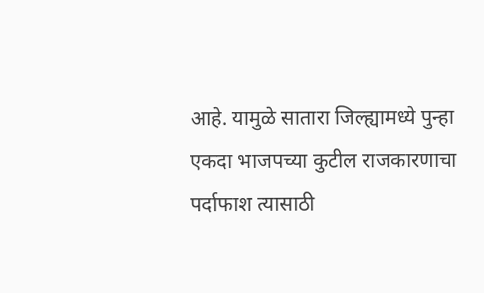आहे. यामुळे सातारा जिल्ह्यामध्ये पुन्हा एकदा भाजपच्या कुटील राजकारणाचा पर्दाफाश त्यासाठी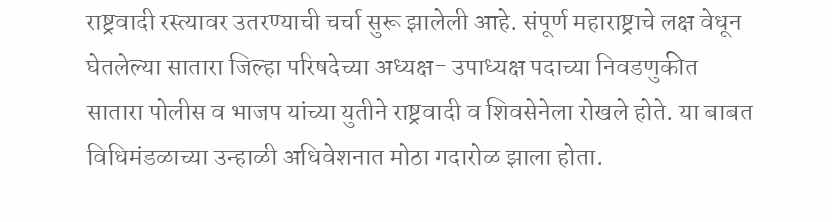राष्ट्रवादी रस्त्यावर उतरण्याची चर्चा सुरू झालेली आहे. संपूर्ण महाराष्ट्राचे लक्ष वेधून घेतलेल्या सातारा जिल्हा परिषदेच्या अध्यक्ष- उपाध्यक्ष पदाच्या निवडणुकीत सातारा पोलीस व भाजप यांच्या युतीने राष्ट्रवादी व शिवसेनेला रोखले होते. या बाबत विधिमंडळाच्या उन्हाळी अधिवेशनात मोठा गदारोळ झाला होता.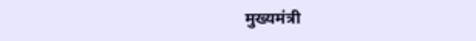मुख्यमंत्री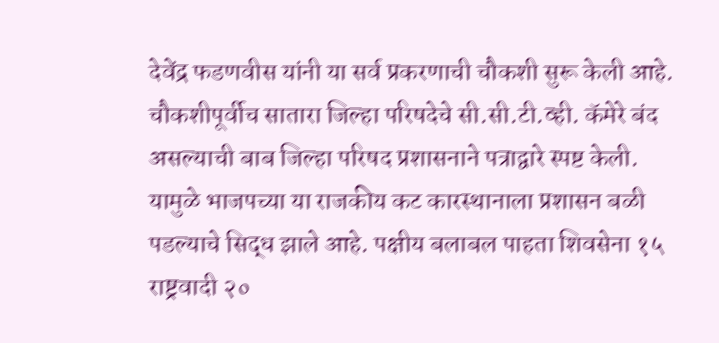देवेंद्र फडणवीस यांनी या सर्व प्रकरणाची चौकशी सुरू केली आहे. चौकशीपूर्वीच सातारा जिल्हा परिषदेचे सी.सी.टी.व्ही. कॅमेरे बंद असल्याची बाब जिल्हा परिषद प्रशासनाने पत्राद्वारे स्पष्ट केली. यामुळे भाजपच्या या राजकीय कट कारस्थानाला प्रशासन बळी पडल्याचे सिद्ध झाले आहे. पक्षीय बलाबल पाहता शिवसेना १५ राष्ट्रवादी २०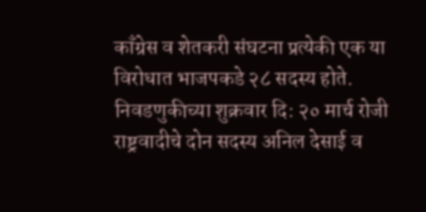काँग्रेस व शेतकरी संघटना प्रत्येकी एक या विरोधात भाजपकडे २८ सदस्य होते. निवडणुकीच्या शुक्रवार दि: २० मार्च रोजी राष्ट्रवादीचे दोन सदस्य अनिल देसाई व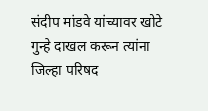संदीप मांडवे यांच्यावर खोटे गुन्हे दाखल करून त्यांना जिल्हा परिषद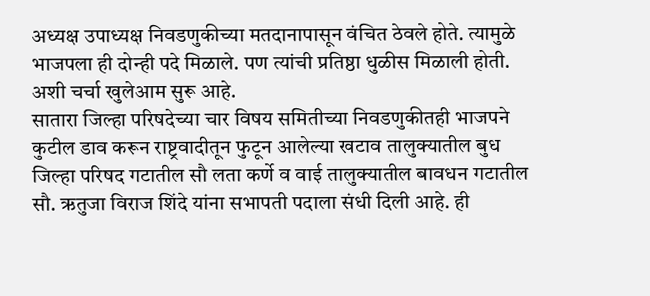अध्यक्ष उपाध्यक्ष निवडणुकीच्या मतदानापासून वंचित ठेवले होते. त्यामुळे भाजपला ही दोन्ही पदे मिळाले. पण त्यांची प्रतिष्ठा धुळीस मिळाली होती. अशी चर्चा खुलेआम सुरू आहे.
सातारा जिल्हा परिषदेच्या चार विषय समितीच्या निवडणुकीतही भाजपने कुटील डाव करून राष्ट्रवादीतून फुटून आलेल्या खटाव तालुक्यातील बुध जिल्हा परिषद गटातील सौ लता कर्णे व वाई तालुक्यातील बावधन गटातील सौ. ऋतुजा विराज शिंदे यांना सभापती पदाला संधी दिली आहे. ही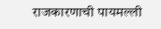राजकारणाची पायमल्ली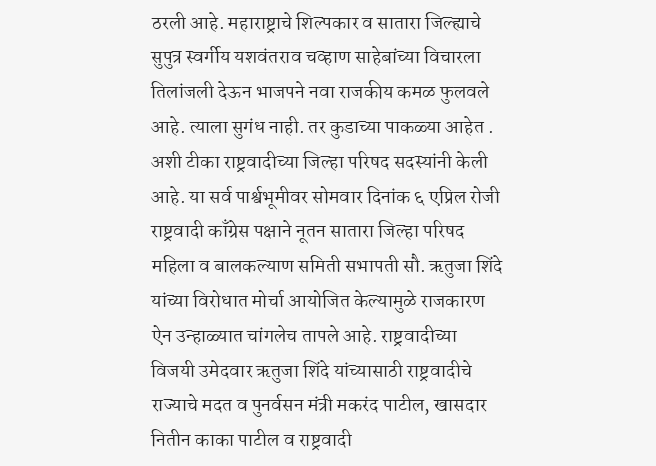ठरली आहे. महाराष्ट्राचे शिल्पकार व सातारा जिल्ह्याचे सुपुत्र स्वर्गीय यशवंतराव चव्हाण साहेबांच्या विचारला तिलांजली देऊन भाजपने नवा राजकीय कमळ फुलवले आहे. त्याला सुगंध नाही. तर कुडाच्या पाकळ्या आहेत . अशी टीका राष्ट्रवादीच्या जिल्हा परिषद सदस्यांनी केली आहे. या सर्व पार्श्वभूमीवर सोमवार दिनांक ६ एप्रिल रोजी राष्ट्रवादी काँग्रेस पक्षाने नूतन सातारा जिल्हा परिषद महिला व बालकल्याण समिती सभापती सौ. ऋतुजा शिंदे यांच्या विरोधात मोर्चा आयोजित केल्यामुळे राजकारण ऐन उन्हाळ्यात चांगलेच तापले आहे. राष्ट्रवादीच्या विजयी उमेदवार ऋतुजा शिंदे यांच्यासाठी राष्ट्रवादीचे राज्याचे मदत व पुनर्वसन मंत्री मकरंद पाटील, खासदार नितीन काका पाटील व राष्ट्रवादी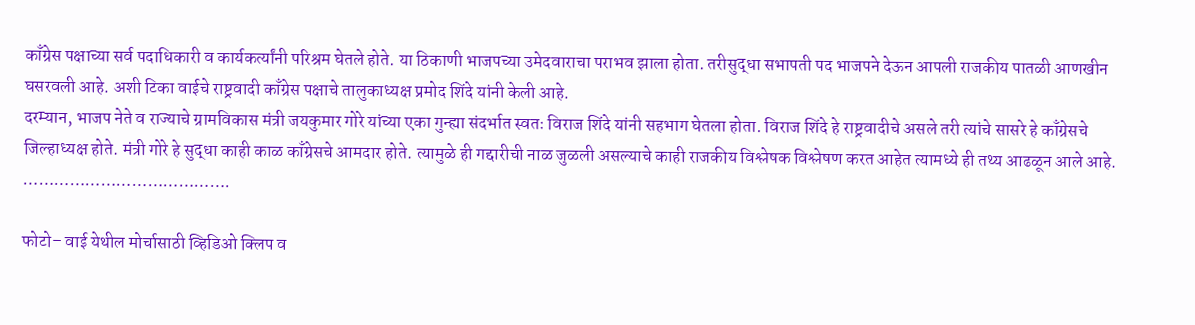काँग्रेस पक्षाच्या सर्व पदाधिकारी व कार्यकर्त्यांनी परिश्रम घेतले होते. या ठिकाणी भाजपच्या उमेदवाराचा पराभव झाला होता. तरीसुद्धा सभापती पद भाजपने देऊन आपली राजकीय पातळी आणखीन घसरवली आहे. अशी टिका वाईचे राष्ट्रवादी काँग्रेस पक्षाचे तालुकाध्यक्ष प्रमोद शिंदे यांनी केली आहे.
दरम्यान, भाजप नेते व राज्याचे ग्रामविकास मंत्री जयकुमार गोरे यांच्या एका गुन्ह्या संदर्भात स्वतः विराज शिंदे यांनी सहभाग घेतला होता. विराज शिंदे हे राष्ट्रवादीचे असले तरी त्यांचे सासरे हे काँग्रेसचे जिल्हाध्यक्ष होते. मंत्री गोरे हे सुद्धा काही काळ काँग्रेसचे आमदार होते. त्यामुळे ही गद्दारीची नाळ जुळली असल्याचे काही राजकीय विश्लेषक विश्लेषण करत आहेत त्यामध्ये ही तथ्य आढळून आले आहे. ………………………………….

फोटो– वाई येथील मोर्चासाठी व्हिडिओ क्लिप व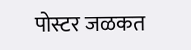पोस्टर जळकत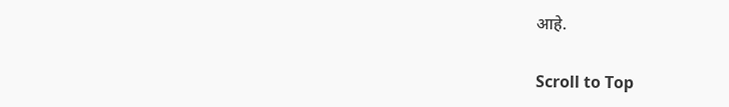आहे.

Scroll to Top